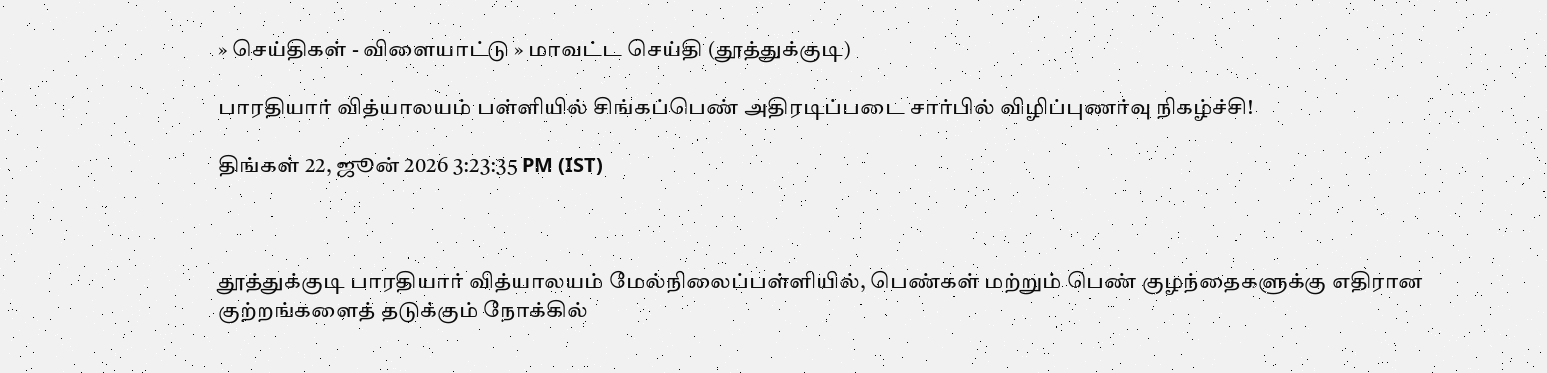» செய்திகள் - விளையாட்டு » மாவட்ட செய்தி (தூத்துக்குடி)

பாரதியார் வித்யாலயம் பள்ளியில் சிங்கப்பெண் அதிரடிப்படை சார்பில் விழிப்புணர்வு நிகழ்ச்சி!

திங்கள் 22, ஜூன் 2026 3:23:35 PM (IST)



தூத்துக்குடி பாரதியார் வித்யாலயம் மேல்நிலைப்பள்ளியில், பெண்கள் மற்றும் பெண் குழந்தைகளுக்கு எதிரான குற்றங்களைத் தடுக்கும் நோக்கில்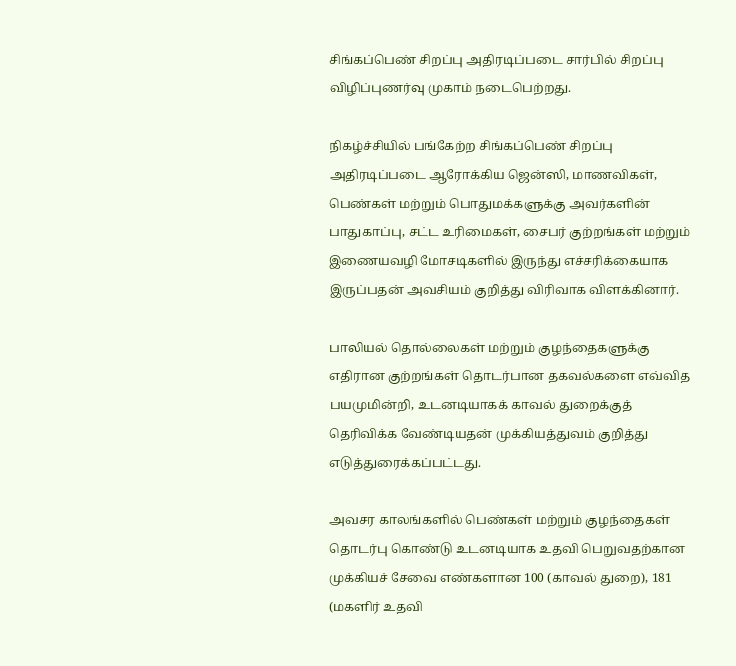சிங்கப்பெண் சிறப்பு அதிரடிப்படை சார்பில் சிறப்பு விழிப்புணர்வு முகாம் நடைபெற்றது.

நிகழ்ச்சியில் பங்கேற்ற சிங்கப்பெண் சிறப்பு அதிரடிப்படை ஆரோக்கிய ஜென்ஸி, மாணவிகள், பெண்கள் மற்றும் பொதுமக்களுக்கு அவர்களின் பாதுகாப்பு, சட்ட உரிமைகள், சைபர் குற்றங்கள் மற்றும் இணையவழி மோசடிகளில் இருந்து எச்சரிக்கையாக இருப்பதன் அவசியம் குறித்து விரிவாக விளக்கினார்.

பாலியல் தொல்லைகள் மற்றும் குழந்தைகளுக்கு எதிரான குற்றங்கள் தொடர்பான தகவல்களை எவ்வித பயமுமின்றி, உடனடியாகக் காவல் துறைக்குத் தெரிவிக்க வேண்டியதன் முக்கியத்துவம் குறித்து எடுத்துரைக்கப்பட்டது.

அவசர காலங்களில் பெண்கள் மற்றும் குழந்தைகள் தொடர்பு கொண்டு உடனடியாக உதவி பெறுவதற்கான முக்கியச் சேவை எண்களான 100 (காவல் துறை), 181 (மகளிர் உதவி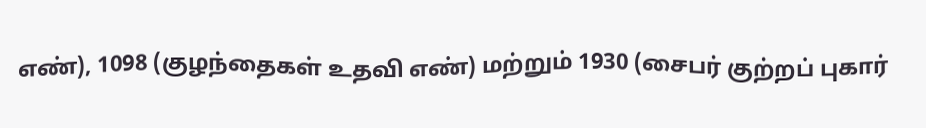எண்), 1098 (குழந்தைகள் உதவி எண்) மற்றும் 1930 (சைபர் குற்றப் புகார்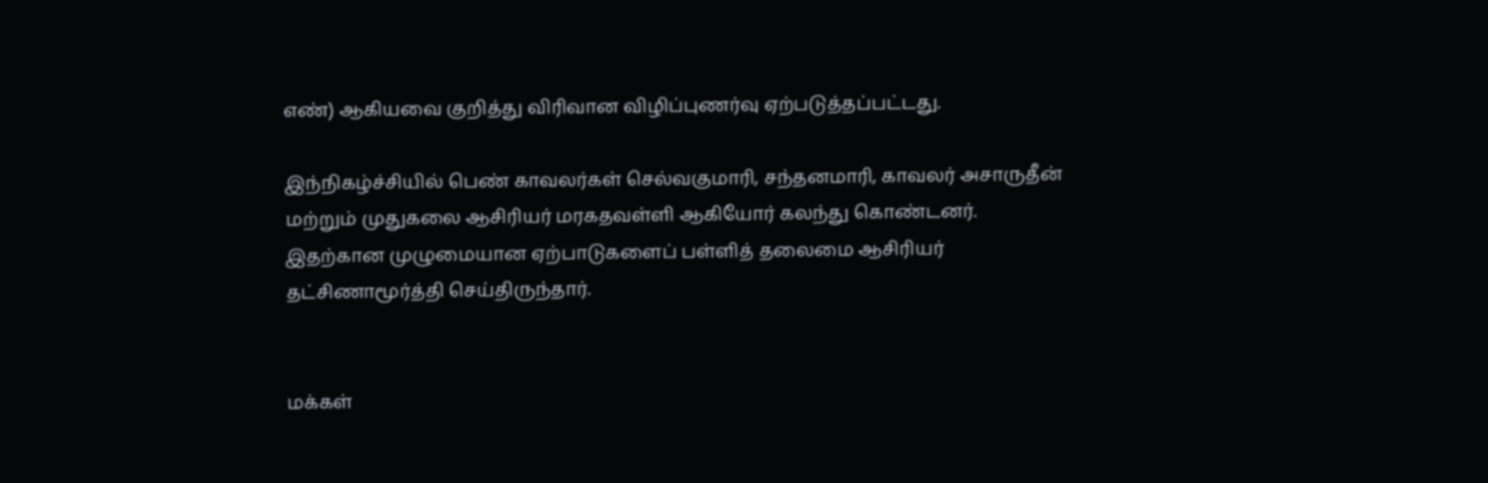எண்) ஆகியவை குறித்து விரிவான விழிப்புணர்வு ஏற்படுத்தப்பட்டது.

இந்நிகழ்ச்சியில் பெண் காவலர்கள் செல்வகுமாரி, சந்தனமாரி, காவலர் அசாருதீன் மற்றும் முதுகலை ஆசிரியர் மரகதவள்ளி ஆகியோர் கலந்து கொண்டனர். இதற்கான முழுமையான ஏற்பாடுகளைப் பள்ளித் தலைமை ஆசிரியர் தட்சிணாமூர்த்தி செய்திருந்தார்.


மக்கள்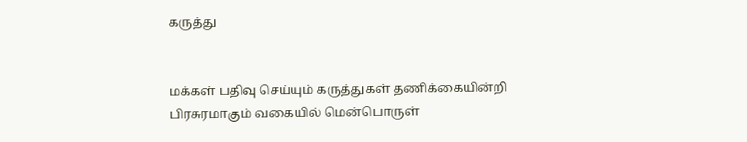கருத்து


மக்கள் பதிவு செய்யும் கருத்துகள் தணிக்கையின்றி பிரசுரமாகும் வகையில் மென்பொருள்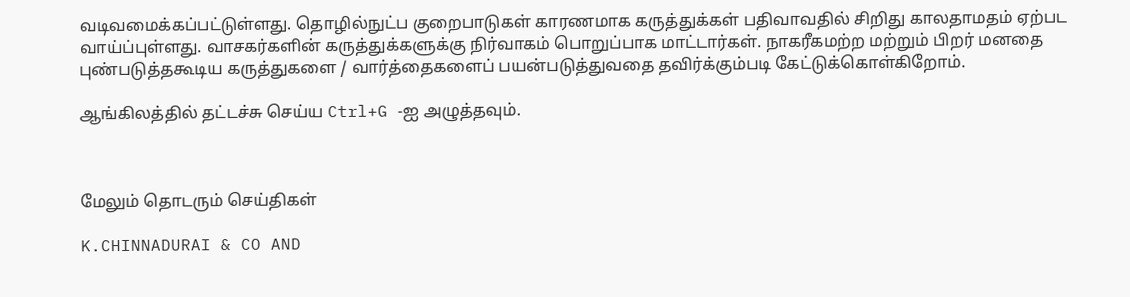வடிவமைக்கப்பட்டுள்ளது. தொழில்நுட்ப குறைபாடுகள் காரணமாக கருத்துக்கள் பதிவாவதில் சிறிது காலதாமதம் ஏற்பட வாய்ப்புள்ளது. வாசகர்களின் கருத்துக்களுக்கு நிர்வாகம் பொறுப்பாக மாட்டார்கள். நாகரீகமற்ற மற்றும் பிறர் மனதை புண்படுத்தகூடிய கருத்துகளை / வார்த்தைகளைப் பயன்படுத்துவதை தவிர்க்கும்படி கேட்டுக்கொள்கிறோம்.

ஆங்கிலத்தில் தட்டச்சு செய்ய Ctrl+G -ஐ அழுத்தவும்.



மேலும் தொடரும் செய்திகள்

K.CHINNADURAI & CO AND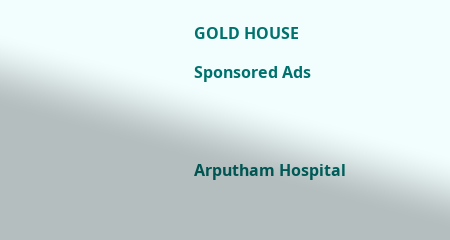GOLD HOUSE

Sponsored Ads




Arputham Hospital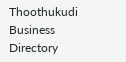Thoothukudi Business Directory